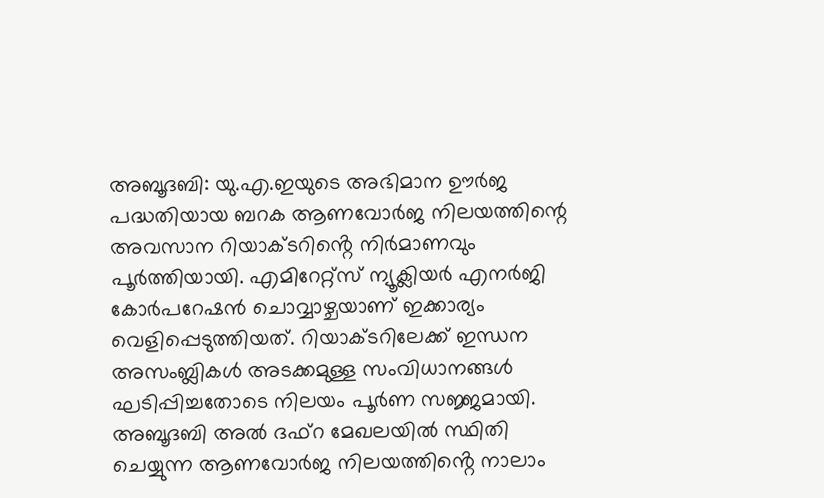അബൂദബി: യു.എ.ഇയുടെ അഭിമാന ഊർജ പദ്ധതിയായ ബറക ആണവോർജ നിലയത്തിന്റെ അവസാന റിയാക്ടറിൻ്റെ നിർമാണവും പൂർത്തിയായി. എമിറേറ്റ്സ് ന്യൂക്ലിയർ എനർജി കോർപറേഷൻ ചൊവ്വാഴ്ചയാണ് ഇക്കാര്യം വെളിപ്പെടുത്തിയത്. റിയാക്ടറിലേക്ക് ഇന്ധന അസംബ്ലികൾ അടക്കമുള്ള സംവിധാനങ്ങൾ ഘടിപ്പിച്ചതോടെ നിലയം പൂർണ സജ്ജമായി.
അബൂദബി അൽ ദഫ്റ മേഖലയിൽ സ്ഥിതി ചെയ്യുന്ന ആണവോർജ നിലയത്തിൻ്റെ നാലാം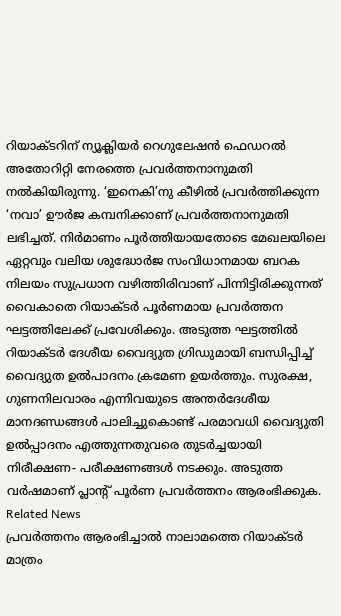റിയാക്ടറിന് ന്യൂക്ലിയർ റെഗുലേഷൻ ഫെഡറൽ അതോറിറ്റി നേരത്തെ പ്രവർത്തനാനുമതി നൽകിയിരുന്നു. ‘ഇനെകി’നു കീഴിൽ പ്രവർത്തിക്കുന്ന ‘നവാ’ ഊർജ കമ്പനിക്കാണ് പ്രവർത്തനാനുമതി ലഭിച്ചത്. നിർമാണം പൂർത്തിയായതോടെ മേഖലയിലെ ഏറ്റവും വലിയ ശുദ്ധോർജ സംവിധാനമായ ബറക നിലയം സുപ്രധാന വഴിത്തിരിവാണ് പിന്നിട്ടിരിക്കുന്നത്
വൈകാതെ റിയാക്ടർ പൂർണമായ പ്രവർത്തന ഘട്ടത്തിലേക്ക് പ്രവേശിക്കും. അടുത്ത ഘട്ടത്തിൽ റിയാക്ടർ ദേശീയ വൈദ്യുത ഗ്രിഡുമായി ബന്ധിപ്പിച്ച് വൈദ്യുത ഉൽപാദനം ക്രമേണ ഉയർത്തും. സുരക്ഷ, ഗുണനിലവാരം എന്നിവയുടെ അന്തർദേശീയ മാനദണ്ഡങ്ങൾ പാലിച്ചുകൊണ്ട് പരമാവധി വൈദ്യുതി ഉൽപ്പാദനം എത്തുന്നതുവരെ തുടർച്ചയായി നിരീക്ഷണ- പരീക്ഷണങ്ങൾ നടക്കും. അടുത്ത വർഷമാണ് പ്ലാൻ്റ് പൂർണ പ്രവർത്തനം ആരംഭിക്കുക.
Related News
പ്രവർത്തനം ആരംഭിച്ചാൽ നാലാമത്തെ റിയാക്ടർ മാത്രം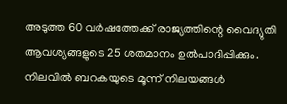അടുത്ത 60 വർഷത്തേക്ക് രാജ്യത്തിന്റെ വൈദ്യുതി ആവശ്യങ്ങളുടെ 25 ശതമാനം ഉൽപാദിപ്പിക്കും. നിലവിൽ ബറകയുടെ മൂന്ന് നിലയങ്ങൾ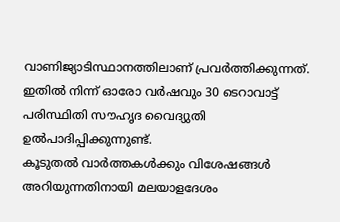വാണിജ്യാടിസ്ഥാനത്തിലാണ് പ്രവർത്തിക്കുന്നത്. ഇതിൽ നിന്ന് ഓരോ വർഷവും 30 ടെറാവാട്ട് പരിസ്ഥിതി സൗഹൃദ വൈദ്യുതി ഉൽപാദിപ്പിക്കുന്നുണ്ട്.
കൂടുതൽ വാർത്തകൾക്കും വിശേഷങ്ങൾ അറിയുന്നതിനായി മലയാളദേശം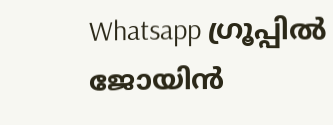Whatsapp ഗ്രൂപ്പിൽ ജോയിൻ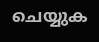ചെയ്യുക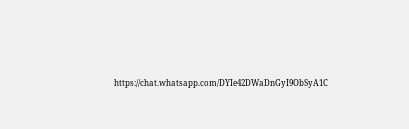https://chat.whatsapp.com/DYIe42DWaDnGyI9ObSyA1C